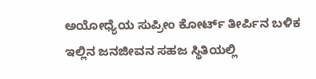ಅಯೋಧ್ಯೆಯ ಸುಪ್ರೀಂ ಕೋರ್ಟ್ ತೀರ್ಪಿನ ಬಳಿಕ ಇಲ್ಲಿನ ಜನಜೀವನ ಸಹಜ ಸ್ಥಿತಿಯಲ್ಲಿ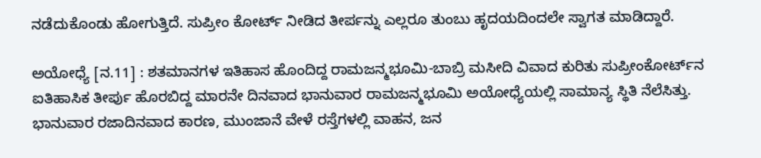ನಡೆದುಕೊಂಡು ಹೋಗುತ್ತಿದೆ. ಸುಪ್ರೀಂ ಕೋರ್ಟ್ ನೀಡಿದ ತೀರ್ಪನ್ನು ಎಲ್ಲರೂ ತುಂಬು ಹೃದಯದಿಂದಲೇ ಸ್ವಾಗತ ಮಾಡಿದ್ದಾರೆ.

ಅಯೋಧ್ಯೆ [ನ.11] : ಶತಮಾನಗಳ ಇತಿಹಾಸ ಹೊಂದಿದ್ದ ರಾಮಜನ್ಮಭೂಮಿ-ಬಾಬ್ರಿ ಮಸೀದಿ ವಿವಾದ ಕುರಿತು ಸುಪ್ರೀಂಕೋರ್ಟ್‌ನ ಐತಿಹಾಸಿಕ ತೀರ್ಪು ಹೊರಬಿದ್ದ ಮಾರನೇ ದಿನವಾದ ಭಾನುವಾರ ರಾಮಜನ್ಮಭೂಮಿ ಅಯೋಧ್ಯೆಯಲ್ಲಿ ಸಾಮಾನ್ಯ ಸ್ಥಿತಿ ನೆಲೆಸಿತ್ತು. ಭಾನುವಾರ ರಜಾದಿನವಾದ ಕಾರಣ, ಮುಂಜಾನೆ ವೇಳೆ ರಸ್ತೆಗಳಲ್ಲಿ ವಾಹನ, ಜನ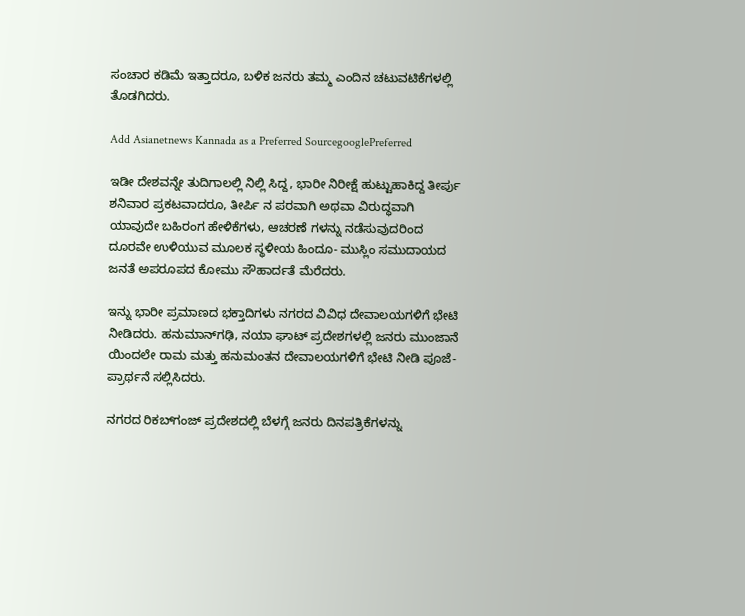ಸಂಚಾರ ಕಡಿಮೆ ಇತ್ತಾದರೂ, ಬಳಿಕ ಜನರು ತಮ್ಮ ಎಂದಿನ ಚಟುವಟಿಕೆಗಳಲ್ಲಿ ತೊಡಗಿದರು.

Add Asianetnews Kannada as a Preferred SourcegooglePreferred

ಇಡೀ ದೇಶವನ್ನೇ ತುದಿಗಾಲಲ್ಲಿ ನಿಲ್ಲಿ ಸಿದ್ದ, ಭಾರೀ ನಿರೀಕ್ಷೆ ಹುಟ್ಟುಹಾಕಿದ್ದ ತೀರ್ಪು ಶನಿವಾರ ಪ್ರಕಟವಾದರೂ, ತೀರ್ಪಿ ನ ಪರವಾಗಿ ಅಥವಾ ವಿರುದ್ಧವಾಗಿ ಯಾವುದೇ ಬಹಿರಂಗ ಹೇಳಿಕೆಗಳು, ಆಚರಣೆ ಗಳನ್ನು ನಡೆಸುವುದರಿಂದ ದೂರವೇ ಉಳಿಯುವ ಮೂಲಕ ಸ್ಥಳೀಯ ಹಿಂದೂ- ಮುಸ್ಲಿಂ ಸಮುದಾಯದ ಜನತೆ ಅಪರೂಪದ ಕೋಮು ಸೌಹಾರ್ದತೆ ಮೆರೆದರು.

ಇನ್ನು ಭಾರೀ ಪ್ರಮಾಣದ ಭಕ್ತಾದಿಗಳು ನಗರದ ವಿವಿಧ ದೇವಾಲಯಗಳಿಗೆ ಭೇಟಿ ನೀಡಿದರು. ಹನುಮಾನ್‌ಗಢಿ, ನಯಾ ಘಾಟ್ ಪ್ರದೇಶಗಳಲ್ಲಿ ಜನರು ಮುಂಜಾನೆ ಯಿಂದಲೇ ರಾಮ ಮತ್ತು ಹನುಮಂತನ ದೇವಾಲಯಗಳಿಗೆ ಭೇಟಿ ನೀಡಿ ಪೂಜೆ- ಪ್ರಾರ್ಥನೆ ಸಲ್ಲಿಸಿದರು.

ನಗರದ ರಿಕಬ್‌ಗಂಜ್ ಪ್ರದೇಶದಲ್ಲಿ ಬೆಳಗ್ಗೆ ಜನರು ದಿನಪತ್ರಿಕೆಗಳನ್ನು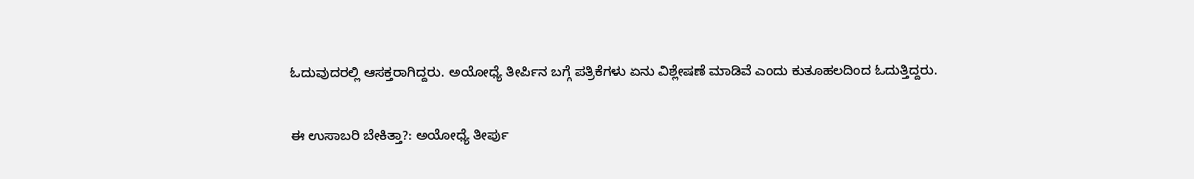ಓದುವುದರಲ್ಲಿ ಆಸಕ್ತರಾಗಿದ್ದರು. ಅಯೋಧ್ಯೆ ತೀರ್ಪಿನ ಬಗ್ಗೆ ಪತ್ರಿಕೆಗಳು ಏನು ವಿಶ್ಲೇಷಣೆ ಮಾಡಿವೆ ಎಂದು ಕುತೂಹಲದಿಂದ ಓದುತ್ತಿದ್ದರು.

ಈ ಉಸಾಬರಿ ಬೇಕಿತ್ತಾ?: ಅಯೋಧ್ಯೆ ತೀರ್ಪು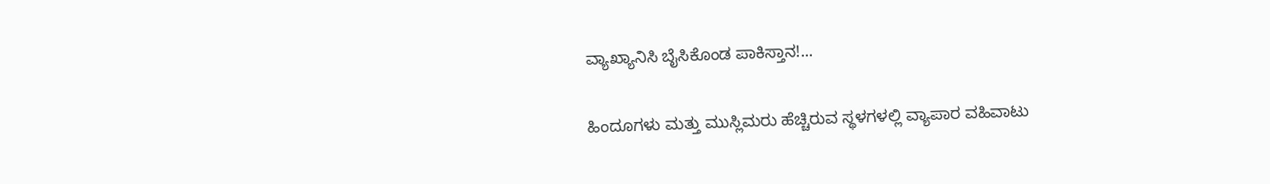ವ್ಯಾಖ್ಯಾನಿಸಿ ಬೈಸಿಕೊಂಡ ಪಾಕಿಸ್ತಾನ!...

ಹಿಂದೂಗಳು ಮತ್ತು ಮುಸ್ಲಿಮರು ಹೆಚ್ಚಿರುವ ಸ್ಥಳಗಳಲ್ಲಿ ವ್ಯಾಪಾರ ವಹಿವಾಟು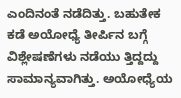ಎಂದಿನಂತೆ ನಡೆದಿತ್ತು. ಬಹುತೇಕ ಕಡೆ ಅಯೋಧ್ಯೆ ತೀರ್ಪಿನ ಬಗ್ಗೆ ವಿಶ್ಲೇಷಣೆಗಳು ನಡೆಯು ತ್ತಿದ್ದದ್ದು ಸಾಮಾನ್ಯವಾಗಿತ್ತು. ಅಯೋಧ್ಯೆಯ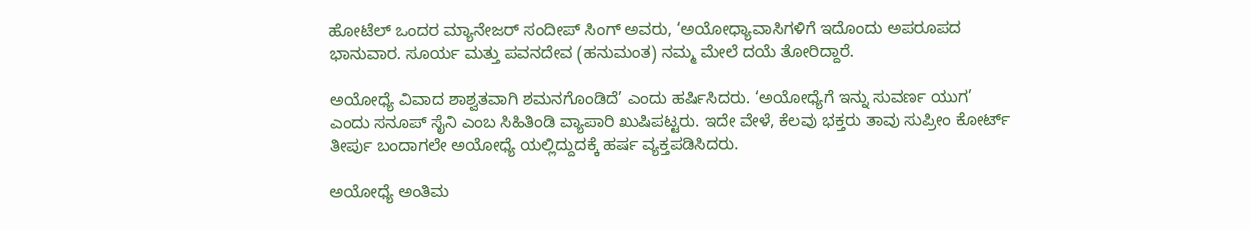ಹೋಟೆಲ್ ಒಂದರ ಮ್ಯಾನೇಜರ್ ಸಂದೀಪ್ ಸಿಂಗ್ ಅವರು, ‘ಅಯೋಧ್ಯಾವಾಸಿಗಳಿಗೆ ಇದೊಂದು ಅಪರೂಪದ ಭಾನುವಾರ. ಸೂರ್ಯ ಮತ್ತು ಪವನದೇವ (ಹನುಮಂತ) ನಮ್ಮ ಮೇಲೆ ದಯೆ ತೋರಿದ್ದಾರೆ.

ಅಯೋಧ್ಯೆ ವಿವಾದ ಶಾಶ್ವತವಾಗಿ ಶಮನಗೊಂಡಿದೆ’ ಎಂದು ಹರ್ಷಿಸಿದರು. ‘ಅಯೋಧ್ಯೆಗೆ ಇನ್ನು ಸುವರ್ಣ ಯುಗ’ ಎಂದು ಸನೂಪ್ ಸೈನಿ ಎಂಬ ಸಿಹಿತಿಂಡಿ ವ್ಯಾಪಾರಿ ಖುಷಿಪಟ್ಟರು. ಇದೇ ವೇಳೆ, ಕೆಲವು ಭಕ್ತರು ತಾವು ಸುಪ್ರೀಂ ಕೋರ್ಟ್ ತೀರ್ಪು ಬಂದಾಗಲೇ ಅಯೋಧ್ಯೆ ಯಲ್ಲಿದ್ದುದಕ್ಕೆ ಹರ್ಷ ವ್ಯಕ್ತಪಡಿಸಿದರು.

ಅಯೋಧ್ಯೆ ಅಂತಿಮ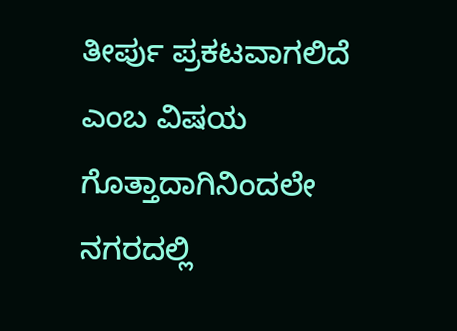ತೀರ್ಪು ಪ್ರಕಟವಾಗಲಿದೆ ಎಂಬ ವಿಷಯ ಗೊತ್ತಾದಾಗಿನಿಂದಲೇ ನಗರದಲ್ಲಿ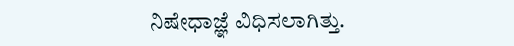ನಿಷೇಧಾಜ್ಞೆ ವಿಧಿಸಲಾಗಿತ್ತು.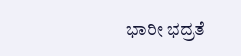ಭಾರೀ ಭದ್ರತೆ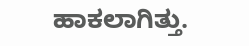ಹಾಕಲಾಗಿತ್ತು.